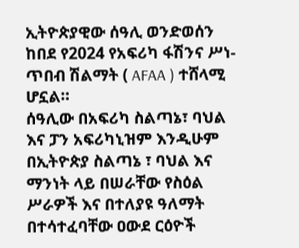ኢትዮጵያዊው ሰዓሊ ወንድወሰን ከበደ የ2024 የአፍሪካ ፋሽንና ሥነ-ጥበብ ሽልማት ( AFAA ) ተሸላሚ ሆኗል።
ሰዓሊው በአፍሪካ ስልጣኔ፣ ባህል እና ፓን አፍሪካኒዝም እንዲሁም በኢትዮጵያ ስልጣኔ ፣ ባህል እና ማንነት ላይ በሠራቸው የስዕል ሥራዎች እና በተለያዩ ዓለማት በተሳተፈባቸው ዐውደ ርዕዮች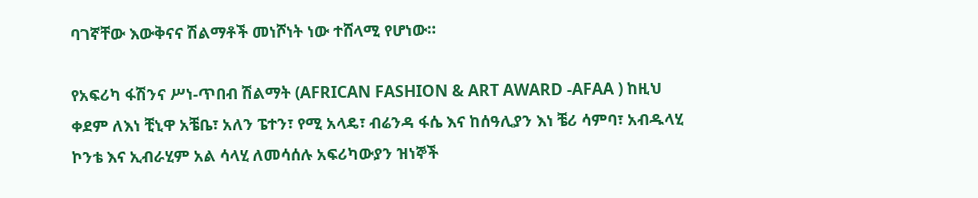ባገኛቸው እውቅናና ሽልማቶች መነሾነት ነው ተሸላሚ የሆነው።

የአፍሪካ ፋሽንና ሥነ-ጥበብ ሽልማት (AFRICAN FASHION & ART AWARD -AFAA ) ከዚህ ቀደም ለእነ ቺኒዋ አቼቤ፣ አለን ፔተን፣ የሚ አላዴ፣ ብሬንዳ ፋሴ እና ከሰዓሊያን እነ ቼሪ ሳምባ፣ አብዱላሂ ኮንቴ እና ኢብራሂም አል ሳላሂ ለመሳሰሉ አፍሪካውያን ዝነኞች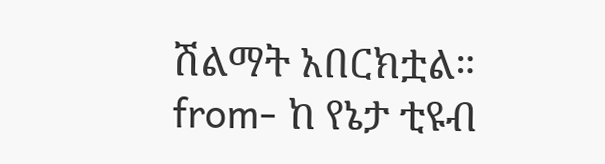ሽልማት አበርክቷል።
from- ከ የኔታ ቲዩብ